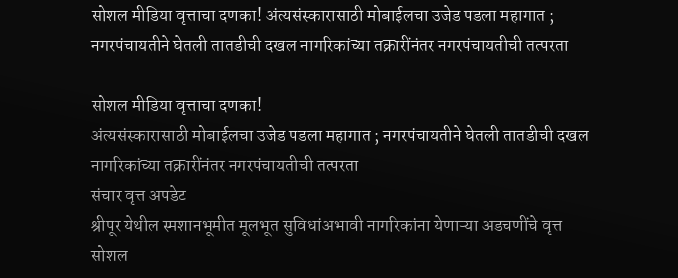सोशल मीडिया वृत्ताचा दणका! अंत्यसंस्कारासाठी मोबाईलचा उजेड पडला महागात ; नगरपंचायतीने घेतली तातडीची दखल नागरिकांच्या तक्रारींनंतर नगरपंचायतीची तत्परता

सोशल मीडिया वृत्ताचा दणका!
अंत्यसंस्कारासाठी मोबाईलचा उजेड पडला महागात ; नगरपंचायतीने घेतली तातडीची दखल
नागरिकांच्या तक्रारींनंतर नगरपंचायतीची तत्परता
संचार वृत्त अपडेट
श्रीपूर येथील स्मशानभूमीत मूलभूत सुविधांअभावी नागरिकांना येणाऱ्या अडचणींचे वृत्त सोशल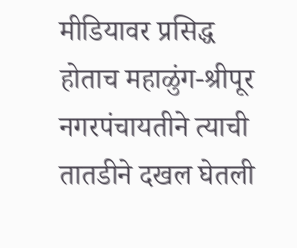मीडियावर प्रसिद्ध होताच महाळुंग-श्रीपूर नगरपंचायतीने त्याची तातडीने दखल घेतली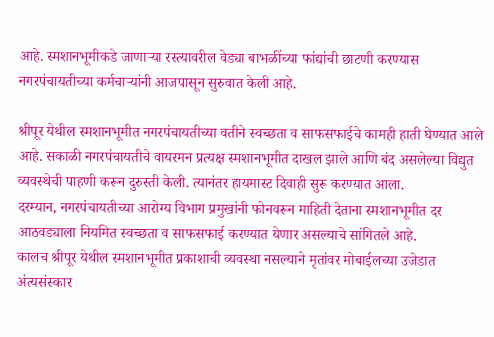आहे. स्मशानभूमीकडे जाणाऱ्या रस्त्यावरील वेड्या बाभळींच्या फांद्यांची छाटणी करण्यास नगरपंचायतीच्या कर्मचाऱ्यांनी आजपासून सुरुवात केली आहे.

श्रीपूर येथील स्मशानभूमीत नगरपंचायतीच्या वतीने स्वच्छता व साफसफाईचे कामही हाती घेण्यात आले आहे. सकाळी नगरपंचायतीचे वायरमन प्रत्यक्ष स्मशानभूमीत दाखल झाले आणि बंद असलेल्या विद्युत व्यवस्थेची पाहणी करून दुरुस्ती केली. त्यानंतर हायमास्ट दिवाही सुरू करण्यात आला.
दरम्यान, नगरपंचायतीच्या आरोग्य विभाग प्रमुखांनी फोनवरून माहिती देताना स्मशानभूमीत दर आठवड्याला नियमित स्वच्छता व साफसफाई करण्यात येणार असल्याचे सांगितले आहे.
कालच श्रीपूर येथील स्मशानभूमीत प्रकाशाची व्यवस्था नसल्याने मृतांवर मोबाईलच्या उजेडात अंत्यसंस्कार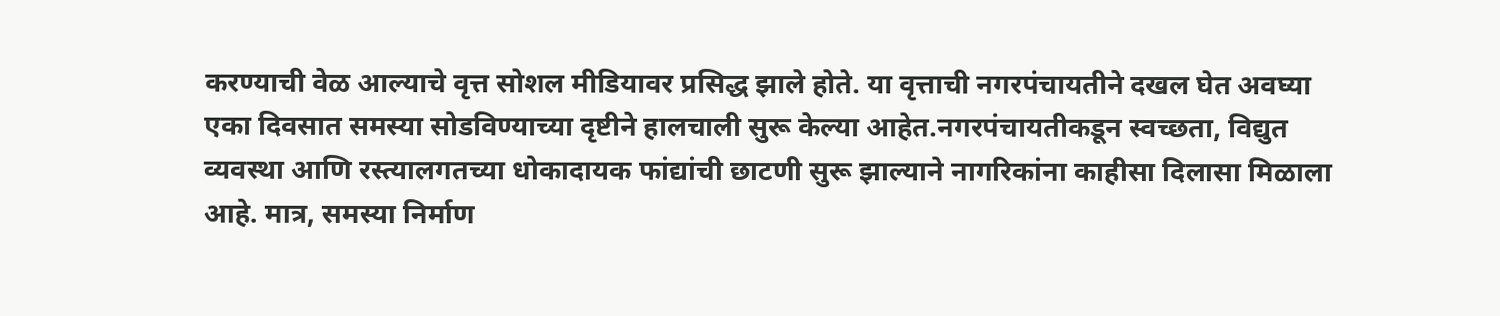करण्याची वेळ आल्याचे वृत्त सोशल मीडियावर प्रसिद्ध झाले होते. या वृत्ताची नगरपंचायतीने दखल घेत अवघ्या एका दिवसात समस्या सोडविण्याच्या दृष्टीने हालचाली सुरू केल्या आहेत.नगरपंचायतीकडून स्वच्छता, विद्युत व्यवस्था आणि रस्त्यालगतच्या धोकादायक फांद्यांची छाटणी सुरू झाल्याने नागरिकांना काहीसा दिलासा मिळाला आहे. मात्र, समस्या निर्माण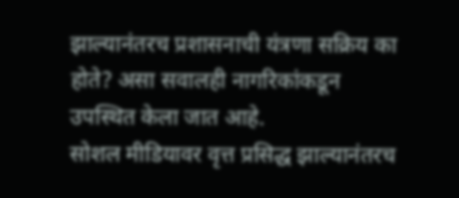झाल्यानंतरच प्रशासनाची यंत्रणा सक्रिय का होते? असा सवालही नागरिकांकडून उपस्थित केला जात आहे.
सोशल मीडियावर वृत्त प्रसिद्ध झाल्यानंतरच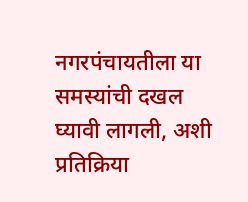नगरपंचायतीला या समस्यांची दखल घ्यावी लागली, अशी प्रतिक्रिया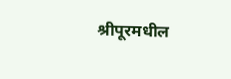श्रीपूरमधील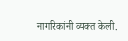नागरिकांनी व्यक्त केली.